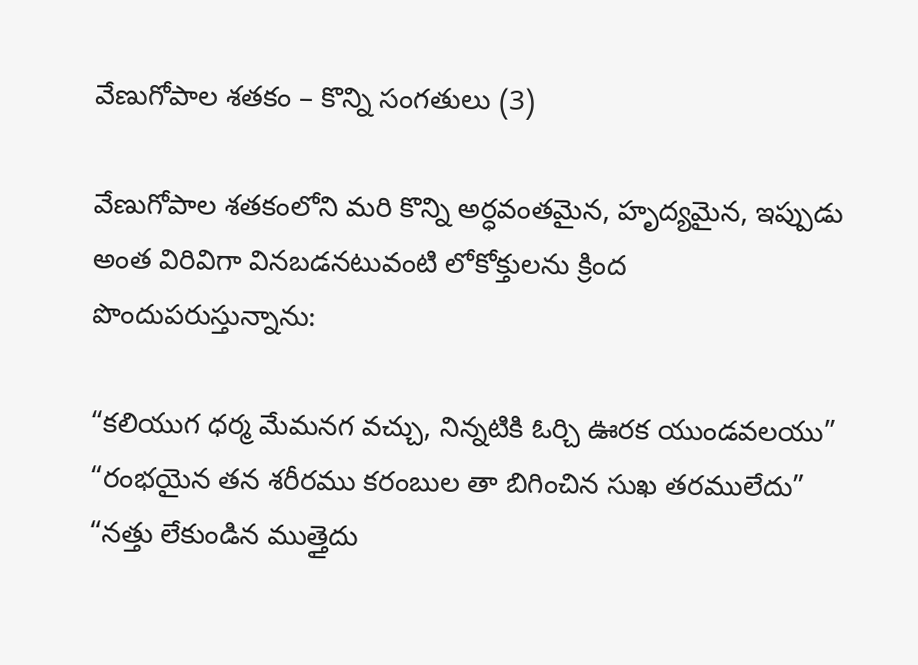వేణుగోపాల శతకం – కొన్ని సంగతులు (3)

వేణుగోపాల శతకంలోని మరి కొన్ని అర్ధవంతమైన, హృద్యమైన, ఇప్పుడు అంత విరివిగా వినబడనటువంటి లోకోక్తులను క్రింద పొందుపరుస్తున్నాను:

“కలియుగ ధర్మ మేమనగ వచ్చు, నిన్నటికి ఓర్చి ఊరక యుండవలయు”
“రంభయైన తన శరీరము కరంబుల తా బిగించిన సుఖ తరములేదు”
“నత్తు లేకుండిన ముత్తైదు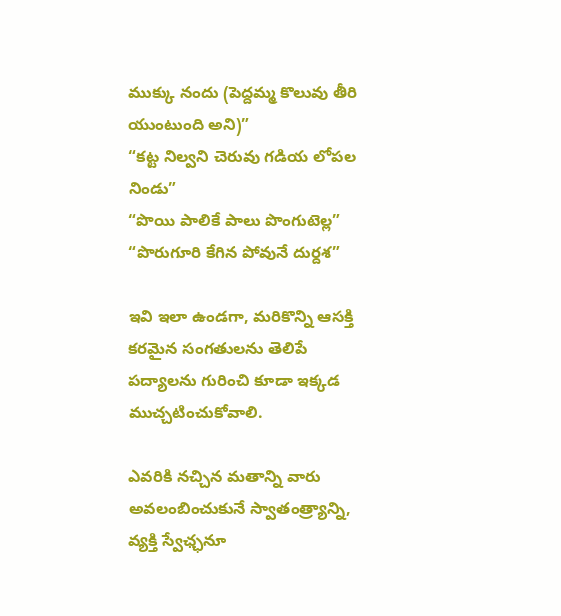ముక్కు నందు (పెద్దమ్మ కొలువు తీరి యుంటుంది అని)”
“కట్ట నిల్వని చెరువు గడియ లోపల నిండు”
“పొయి పాలికే పాలు పొంగుటెల్ల”
“పొరుగూరి కేగిన పోవునే దుర్దశ”

ఇవి ఇలా ఉండగా, మరికొన్ని ఆసక్తి కరమైన సంగతులను తెలిపే పద్యాలను గురించి కూడా ఇక్కడ ముచ్చటించుకోవాలి.

ఎవరికి నచ్చిన మతాన్ని వారు అవలంబించుకునే స్వాతంత్ర్యాన్ని, వ్యక్తి స్వేఛ్ఛనూ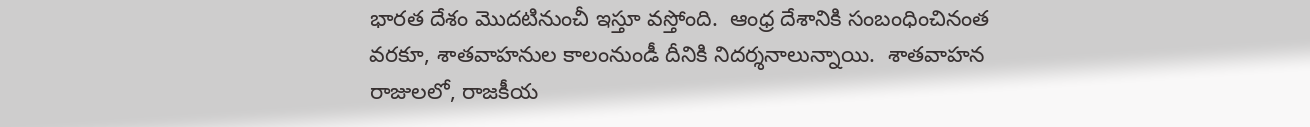భారత దేశం మొదటినుంచీ ఇస్తూ వస్తోంది.  ఆంధ్ర దేశానికి సంబంధించినంత వరకూ, శాతవాహనుల కాలంనుండీ దీనికి నిదర్శనాలున్నాయి.  శాతవాహన రాజులలో, రాజకీయ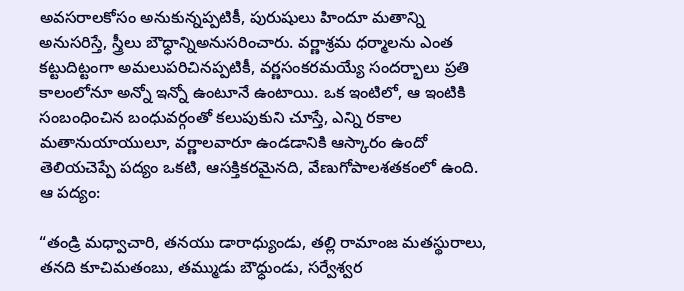అవసరాలకోసం అనుకున్నప్పటికీ, పురుషులు హిందూ మతాన్ని అనుసరిస్తే, స్త్రీలు బౌధ్ధాన్నిఅనుసరించారు. వర్ణాశ్రమ ధర్మాలను ఎంత కట్టుదిట్టంగా అమలుపరిచినప్పటికీ, వర్ణసంకరమయ్యే సందర్భాలు ప్రతి కాలంలోనూ అన్నో ఇన్నో ఉంటూనే ఉంటాయి. ఒక ఇంటిలో, ఆ ఇంటికి సంబంధించిన బంధువర్గంతో కలుపుకుని చూస్తే, ఎన్ని రకాల మతానుయాయులూ, వర్ణాలవారూ ఉండడానికి ఆస్కారం ఉందో తెలియచెప్పే పద్యం ఒకటి, ఆసక్తికరమైనది, వేణుగోపాలశతకంలో ఉంది. ఆ పద్యం:

“తండ్రి మధ్వాచారి, తనయు డారాధ్యుండు, తల్లి రామాంజ మతస్థురాలు,
తనది కూచిమతంబు, తమ్ముడు బౌధ్ధుండు, సర్వేశ్వర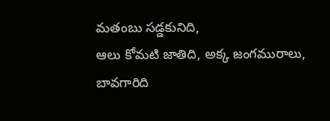మతంబు సడ్డకునిది,
ఆలు కోమటి జాతిది, అక్క జంగమురాలు, బావగారిది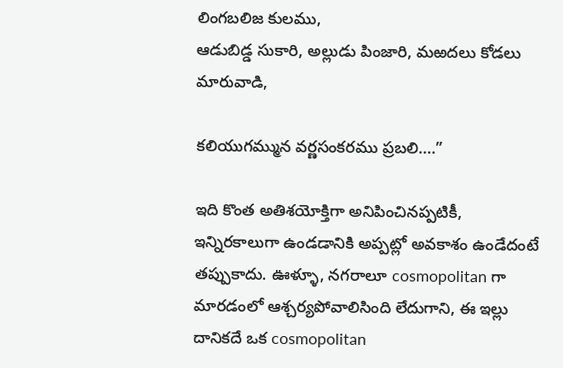లింగబలిజ కులము,
ఆడుబిడ్డ సుకారి, అల్లుడు పింజారి, మఱదలు కోడలు మారువాడి,

కలియుగమ్మున వర్ణసంకరము ప్రబలి….”

ఇది కొంత అతిశయోక్తిగా అనిపించినప్పటికీ, ఇన్నిరకాలుగా ఉండడానికి అప్పట్లో అవకాశం ఉండేదంటే తప్పుకాదు. ఊళ్ళూ, నగరాలూ cosmopolitan గా మారడంలో ఆశ్చర్యపోవాలిసింది లేదుగాని, ఈ ఇల్లు దానికదే ఒక cosmopolitan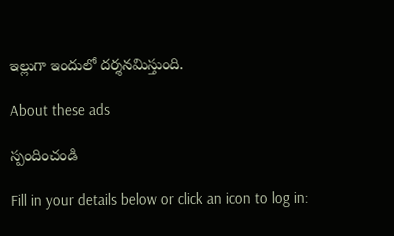ఇల్లుగా ఇందులో దర్శనమిస్తుంది.

About these ads

స్పందించండి

Fill in your details below or click an icon to log in: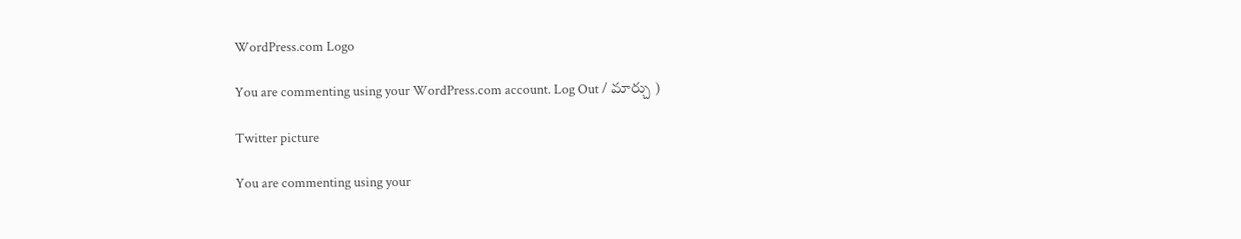WordPress.com Logo

You are commenting using your WordPress.com account. Log Out / మార్చు )

Twitter picture

You are commenting using your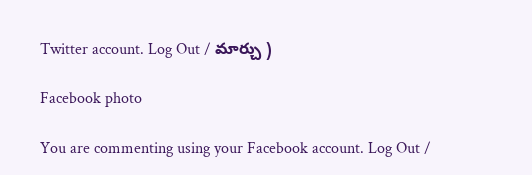Twitter account. Log Out / మార్చు )

Facebook photo

You are commenting using your Facebook account. Log Out /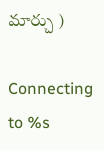మార్చు )

Connecting to %s